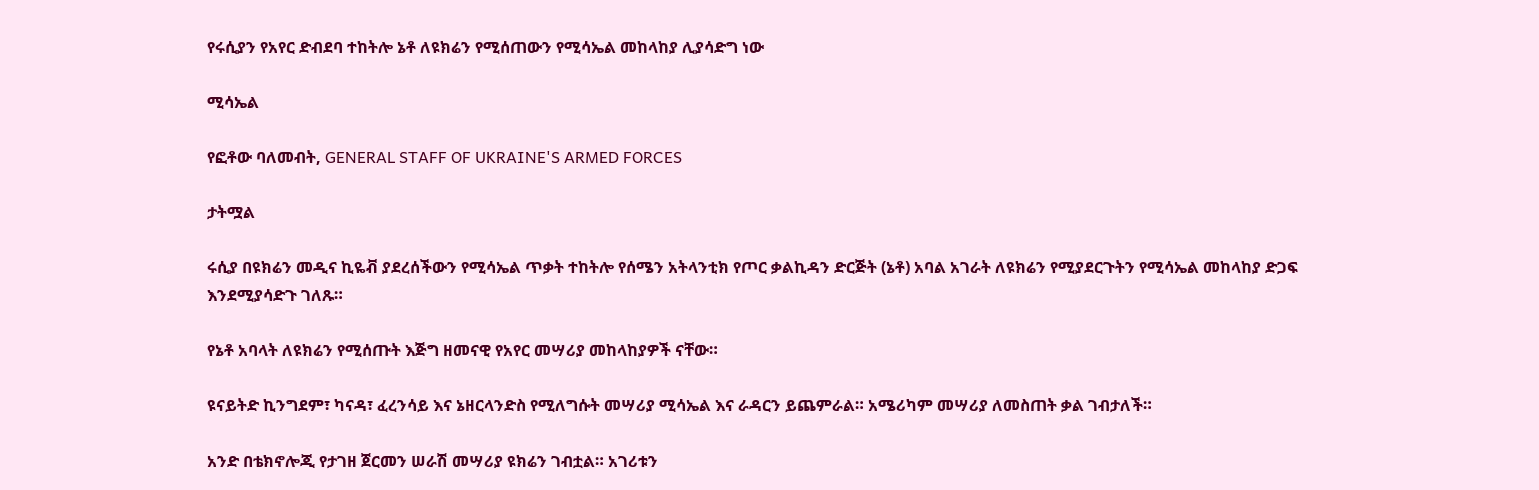የሩሲያን የአየር ድብደባ ተከትሎ ኔቶ ለዩክሬን የሚሰጠውን የሚሳኤል መከላከያ ሊያሳድግ ነው

ሚሳኤል

የፎቶው ባለመብት, GENERAL STAFF OF UKRAINE'S ARMED FORCES

ታትሟል

ሩሲያ በዩክሬን መዲና ኪዬቭ ያደረሰችውን የሚሳኤል ጥቃት ተከትሎ የሰሜን አትላንቲክ የጦር ቃልኪዳን ድርጅት (ኔቶ) አባል አገራት ለዩክሬን የሚያደርጉትን የሚሳኤል መከላከያ ድጋፍ እንደሚያሳድጉ ገለጹ።

የኔቶ አባላት ለዩክሬን የሚሰጡት እጅግ ዘመናዊ የአየር መሣሪያ መከላከያዎች ናቸው።

ዩናይትድ ኪንግደም፣ ካናዳ፣ ፈረንሳይ እና ኔዘርላንድስ የሚለግሱት መሣሪያ ሚሳኤል እና ራዳርን ይጨምራል። አሜሪካም መሣሪያ ለመስጠት ቃል ገብታለች።

አንድ በቴክኖሎጂ የታገዘ ጀርመን ሠራሽ መሣሪያ ዩክሬን ገብቷል። አገሪቱን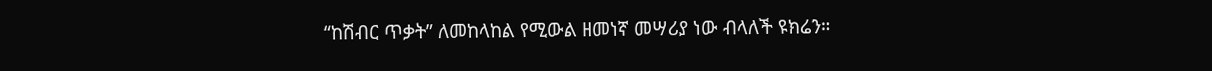“ከሽብር ጥቃት” ለመከላከል የሚውል ዘመነኛ መሣሪያ ነው ብላለች ዩክሬን።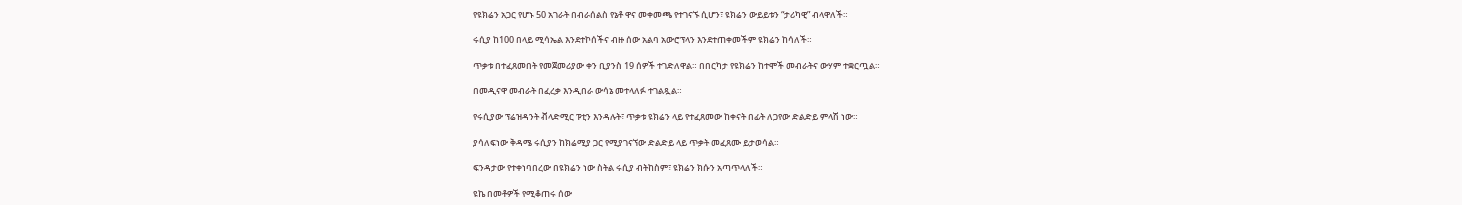የዩክሬን አጋር የሆኑ 50 አገራት በብራሰልስ የኔቶ ዋና መቀመጫ የተገናኙ ሲሆን፣ ዩክሬን ውይይቱን “ታሪካዊ” ብላዋለች።

ሩሲያ ከ100 በላይ ሚሳኤል እንደተኮሰችና ብዙ ሰው አልባ አውሮፕላን እንደተጠቀመችም ዩክሬን ከሳለች።

ጥቃቱ በተፈጸመበት የመጀመሪያው ቀን ቢያንስ 19 ሰዎች ተገድለዋል። በበርካታ የዩክሬን ከተሞች መብራትና ውሃም ተቋርጧል።

በመዲናዋ መብራት በፈረቃ እንዲበራ ውሳኔ መተላለፉ ተገልጿል።

የሩሲያው ፕሬዝዳንት ቭላድሚር ፑቲን እንዳሉት፣ ጥቃቱ ዩክሬን ላይ የተፈጸመው ከቀናት በፊት ለጋየው ድልድይ ምላሽ ነው።

ያሳለፍነው ቅዳሜ ሩሲያን ከክሬሚያ ጋር የሚያገናኘው ድልድይ ላይ ጥቃት መፈጸሙ ይታወሳል።

ፍንዳታው የተቀነባበረው በዩክሬን ነው ስትል ሩሲያ ብትከስም፣ ዩክሬን ክሱን አጣጥላለች።

ዩኬ በመቶዎች የሚቆጠሩ ሰው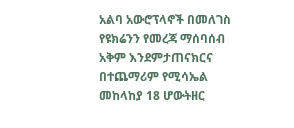አልባ አውሮፕላኖች በመለገስ የዩክሬንን የመረጃ ማሰባሰብ አቅም እንደምታጠናክርና በተጨማሪም የሚሳኤል መከላከያ 18 ሆውትዘር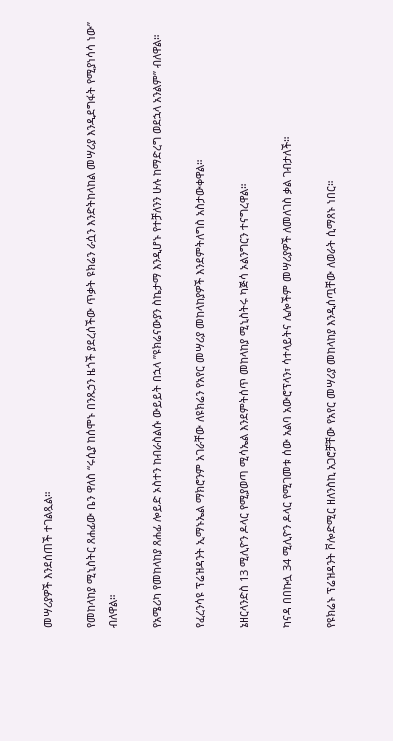መሣሪያዎች እንደሰጠች ተገልጿል።

የመከላከያ ሚኒስትር ጸሐፊው ቤን ዋለስ “ሩሲያ ከሰሞኑ በንጹኃን ዜጎች ያደረሰችው ጥቃት ዩክሬን ራሷን እንድትከላከል መሣሪያ እንዲደግፋት የሚያነሳሳ ነው” ብለዋል።

የአሜሪካ የመከላከያ ጸሐፊ ሎይድ ኦስተን ከብራስልሱ ውይይት በኋላ ”ዩክሬናውያን ስኬታማ እንዲሆኑ የተቻለንን ሁሉ ከማድረግ ወደኋላ አንልም” ብለዋል።

የፈረንሳዩ ፕሬዝዳንት ኢማኑኤል ማክሮንም አገራቸው ለዩክሬን የአየር መሣሪያ መከላከያዎች እንደምትለግስ አስታውቀዋል።

ኔዘርላንድስ 13 ሚሊዮን ዶላር የሚያወጣ ሚሳኤል እንደምትሰጥ መከላከያ ሚኒስትሩ ካጅሳ ኦልንግርን ተናግረዋል።

ካናዳ በበኩሏ 34 ሚሊዮን ዶላር የሚገመቱ ሰው አልባ አውሮፕላን፣ ሳተላይትና ሌሎችም መሣሪያዎች ለመለገስ ቃል ገብታለች።

የዩክሬኑ ፕሬዝዳንት ቮሎድሚር ዘለንስኪ አጋሮቻቸው የአየር መሣሪያ መከላከያ እንዲሰጧቸው ለወራት ሲማጸኑ ነበር።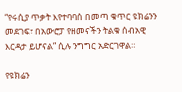“የሩሲያ ጥቃት እየተባባሰ በመጣ ቁጥር ዩክሬንን መደገፍ፣ በአውሮፓ የዘመናችን ትልቁ ሰብአዊ እርዳታ ይሆናል” ሲሉ ንግግር አድርገዋል።

የዩክሬን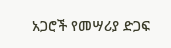አጋሮች የመሣሪያ ድጋፍ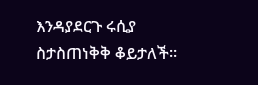እንዳያደርጉ ሩሲያ ስታስጠነቅቅ ቆይታለች።